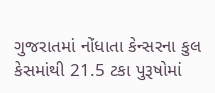ગુજરાતમાં નોંધાતા કેન્સરના કુલ કેસમાંથી 21.5 ટકા પુરૂષોમાં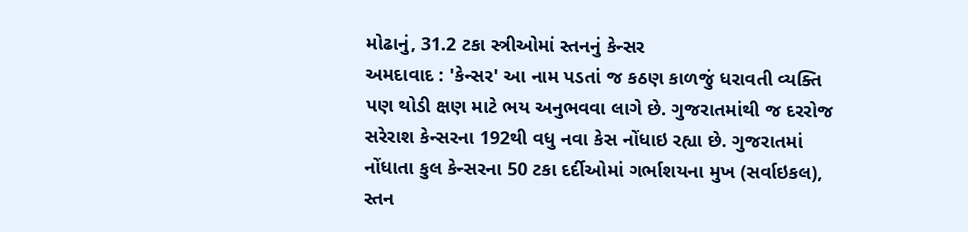મોઢાનું, 31.2 ટકા સ્ત્રીઓમાં સ્તનનું કેન્સર
અમદાવાદ : 'કેન્સર' આ નામ પડતાં જ કઠણ કાળજું ધરાવતી વ્યક્તિ પણ થોડી ક્ષણ માટે ભય અનુભવવા લાગે છે. ગુજરાતમાંથી જ દરરોજ સરેરાશ કેન્સરના 192થી વધુ નવા કેસ નોંધાઇ રહ્યા છે. ગુજરાતમાં નોંધાતા કુલ કેન્સરના 50 ટકા દર્દીઓમાં ગર્ભાશયના મુખ (સર્વાઇકલ), સ્તન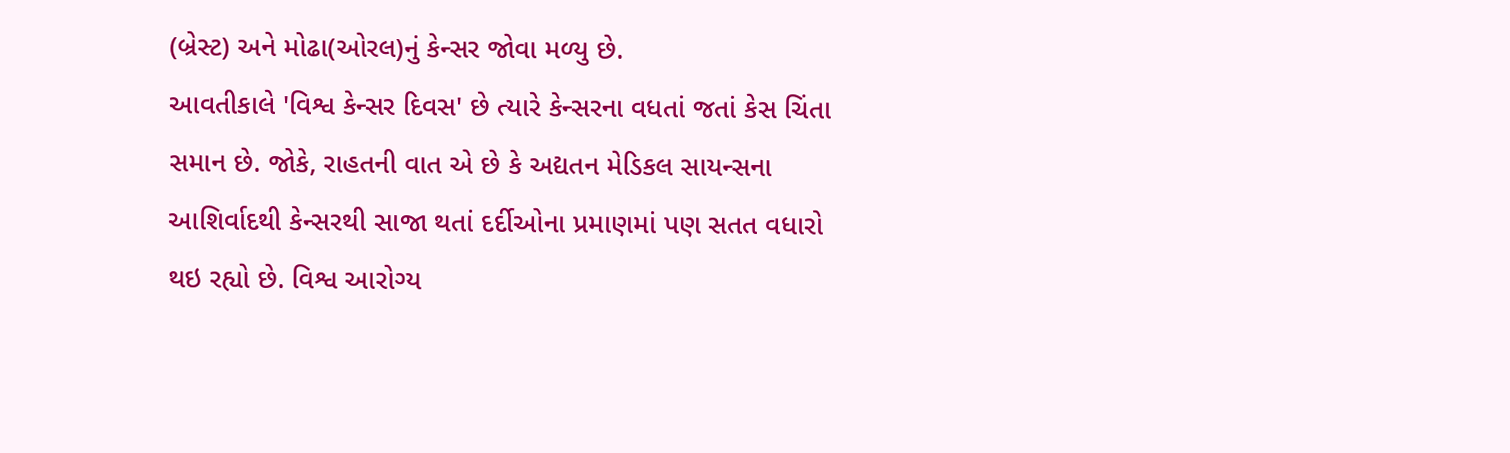(બ્રેસ્ટ) અને મોઢા(ઓરલ)નું કેન્સર જોવા મળ્યુ છે.
આવતીકાલે 'વિશ્વ કેન્સર દિવસ' છે ત્યારે કેન્સરના વધતાં જતાં કેસ ચિંતા સમાન છે. જોકે, રાહતની વાત એ છે કે અદ્યતન મેડિકલ સાયન્સના આશિર્વાદથી કેન્સરથી સાજા થતાં દર્દીઓના પ્રમાણમાં પણ સતત વધારો થઇ રહ્યો છે. વિશ્વ આરોગ્ય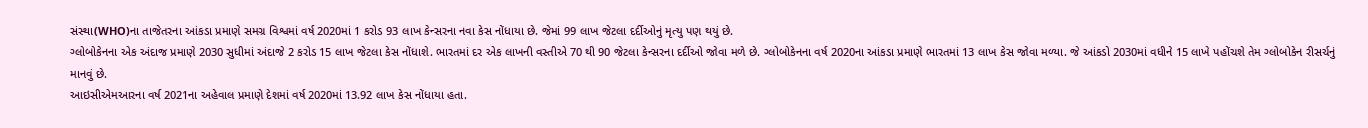સંસ્થા(WHO)ના તાજેતરના આંકડા પ્રમાણે સમગ્ર વિશ્વમાં વર્ષ 2020માં 1 કરોડ 93 લાખ કેન્સરના નવા કેસ નોંધાયા છે. જેમાં 99 લાખ જેટલા દર્દીઓનું મૃત્યુ પણ થયું છે.
ગ્લોબોકેનના એક અંદાજ પ્રમાણે 2030 સુધીમાં અંદાજે 2 કરોડ 15 લાખ જેટલા કેસ નોંધાશે. ભારતમાં દર એક લાખની વસ્તીએ 70 થી 90 જેટલા કેન્સરના દર્દીઓ જોવા મળે છે. ગ્લોબોકેનના વર્ષ 2020ના આંકડા પ્રમાણે ભારતમાં 13 લાખ કેસ જોવા મળ્યા. જે આંકડો 2030માં વધીને 15 લાખે પહોંચશે તેમ ગ્લોબોકેન રીસર્ચનું માનવું છે.
આઇસીએમઆરના વર્ષ 2021ના અહેવાલ પ્રમાણે દેશમાં વર્ષ 2020માં 13.92 લાખ કેસ નોંધાયા હતા.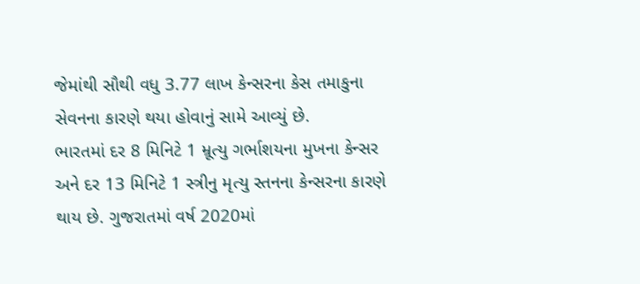જેમાંથી સૌથી વધુ 3.77 લાખ કેન્સરના કેસ તમાકુના સેવનના કારણે થયા હોવાનું સામે આવ્યું છે.
ભારતમાં દર 8 મિનિટે 1 મ્રૂત્યુ ગર્ભાશયના મુખના કેન્સર અને દર 13 મિનિટે 1 સ્ત્રીનુ મૃત્યુ સ્તનના કેન્સરના કારણે થાય છે. ગુજરાતમાં વર્ષ 2020માં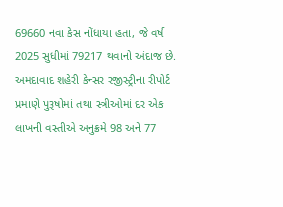69660 નવા કેસ નોંધાયા હતા, જે વર્ષ 2025 સુધીમાં 79217 થવાનો અંદાજ છે. અમદાવાદ શહેરી કેન્સર રજીસ્ટ્રીના રીપોર્ટ પ્રમાણે પુરૂષોમાં તથા સ્ત્રીઓમાં દર એક લાખની વસ્તીએ અનુક્રમે 98 અને 77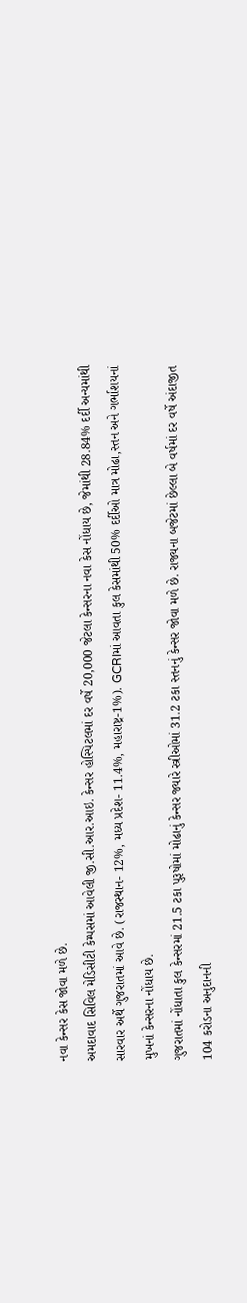નવા કેન્સર કેસ જોવા મળે છે.
અમદાવાદ સિવિલ મેડિસીટી કેમ્પસમાં આવેલી જી.સી.આર.આઇ. કેન્સર હોસ્પિટલમાં દર વર્ષે 20,000 જેટલા કેન્સરના નવા કેસ નોંધાય છે, જેમાંથી 28.84% દર્દી અન્યમાંથી સારવાર અર્થે ગુજરાતમાં આવે છે. (રાજસ્થાન- 12%, મધ્ય પ્રદેશ- 11.4%, મહારાષ્ટ્ર-1%). GCRIમાં આવતા કુલ કેસમાંથી 50% દર્દીઓ માત્ર મોઢા,સ્તન અને ગર્ભાશયનાં મુખનાં કેન્સરના નોંધાય છે.
ગુજરાતમાં નોંધાતા કુલ કેન્સરમાં 21.5 ટકા પુરૂષોમાં મોઢાનું કેન્સર જ્યારે સ્ત્રીઓમાં 31.2 ટકા સ્તનનું કેન્સર જોવા મળે છે. રાજ્યના બજેટમાં છેલ્લા બે વર્ષમાં દર વર્ષે અંદાજીત 104 કરોડના અનુદાનની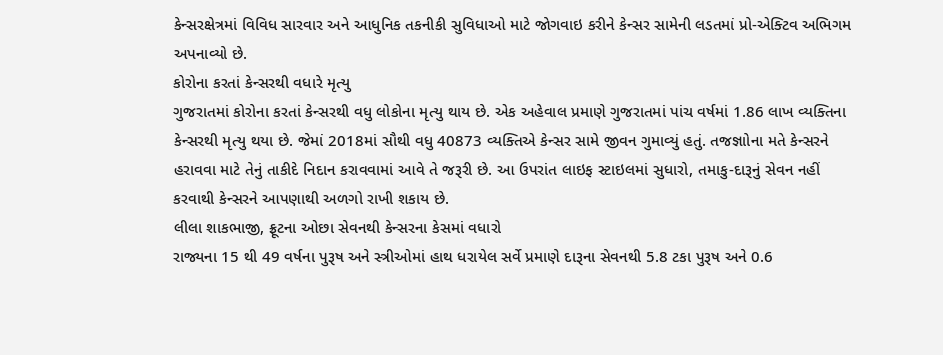કેન્સરક્ષેત્રમાં વિવિધ સારવાર અને આધુનિક તકનીકી સુવિધાઓ માટે જોગવાઇ કરીને કેન્સર સામેની લડતમાં પ્રો-એક્ટિવ અભિગમ અપનાવ્યો છે.
કોરોના કરતાં કેન્સરથી વધારે મૃત્યુ
ગુજરાતમાં કોરોના કરતાં કેન્સરથી વધુ લોકોના મૃત્યુ થાય છે. એક અહેવાલ પ્રમાણે ગુજરાતમાં પાંચ વર્ષમાં 1.86 લાખ વ્યક્તિના કેન્સરથી મૃત્યુ થયા છે. જેમાં 2018માં સૌથી વધુ 40873 વ્યક્તિએ કેન્સર સામે જીવન ગુમાવ્યું હતું. તજજ્ઞાોના મતે કેન્સરને હરાવવા માટે તેનું તાકીદે નિદાન કરાવવામાં આવે તે જરૂરી છે. આ ઉપરાંત લાઇફ સ્ટાઇલમાં સુધારો, તમાકુ-દારૂનું સેવન નહીં કરવાથી કેન્સરને આપણાથી અળગો રાખી શકાય છે.
લીલા શાકભાજી, ફ્રૂટના ઓછા સેવનથી કેન્સરના કેસમાં વધારો
રાજ્યના 15 થી 49 વર્ષના પુરૂષ અને સ્ત્રીઓમાં હાથ ધરાયેલ સર્વે પ્રમાણે દારૂના સેવનથી 5.8 ટકા પુરૂષ અને 0.6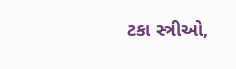ટકા સ્ત્રીઓ,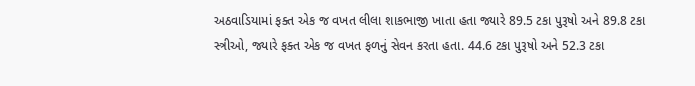અઠવાડિયામાં ફક્ત એક જ વખત લીલા શાકભાજી ખાતા હતા જ્યારે 89.5 ટકા પુરૂષો અને 89.8 ટકા સ્ત્રીઓ, જ્યારે ફક્ત એક જ વખત ફળનું સેવન કરતા હતા. 44.6 ટકા પુરૂષો અને 52.3 ટકા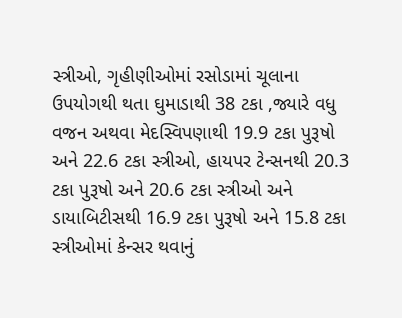સ્ત્રીઓ, ગૃહીણીઓમાં રસોડામાં ચૂલાના ઉપયોગથી થતા ઘુમાડાથી 38 ટકા ,જ્યારે વધુ વજન અથવા મેદસ્વિપણાથી 19.9 ટકા પુરૂષો અને 22.6 ટકા સ્ત્રીઓ, હાયપર ટેન્સનથી 20.3 ટકા પુરૂષો અને 20.6 ટકા સ્ત્રીઓ અને ડાયાબિટીસથી 16.9 ટકા પુરૂષો અને 15.8 ટકા સ્ત્રીઓમાં કેન્સર થવાનું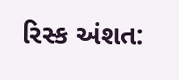રિસ્ક અંશત: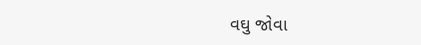વઘુ જોવા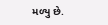મળ્યુ છે.